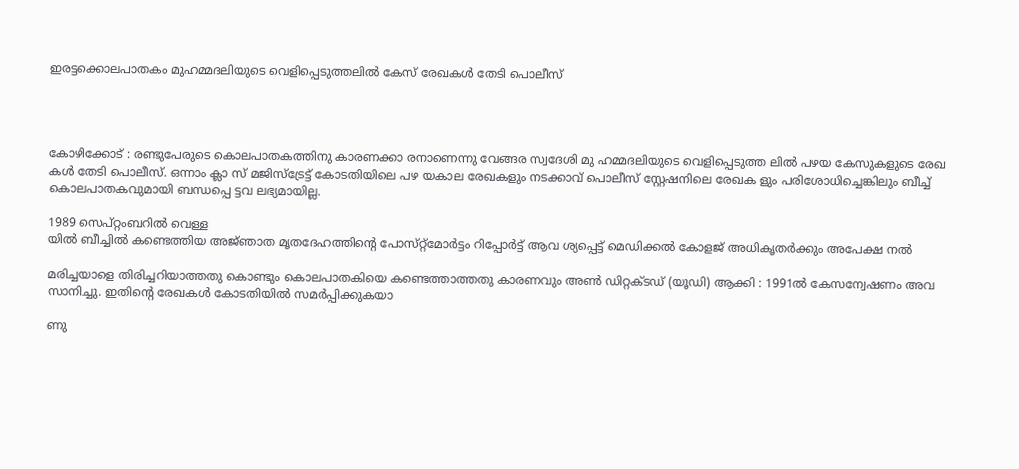ഇരട്ടക്കൊലപാതകം മുഹമ്മദലിയുടെ വെളിപ്പെടുത്തലിൽ കേസ് രേഖകൾ തേടി പൊലീസ്




കോഴിക്കോട് : രണ്ടുപേരുടെ കൊലപാതകത്തിനു കാരണക്കാ രനാണെന്നു വേങ്ങര സ്വദേശി മു ഹമ്മദലിയുടെ വെളിപ്പെടുത്ത ലിൽ പഴയ കേസുകളുടെ രേഖ കൾ തേടി പൊലീസ്. ഒന്നാം ക്ലാ സ് മജിസ്ട്രേട്ട് കോടതിയിലെ പഴ യകാല രേഖകളും നടക്കാവ് പൊലീസ് സ്റ്റേഷനിലെ രേഖക ളും പരിശോധിച്ചെങ്കിലും ബീച്ച് കൊലപാതകവുമായി ബന്ധപ്പെ ട്ടവ ലഭ്യമായില്ല.

1989 സെപ്റ്റംബറിൽ വെള്ള
യിൽ ബീച്ചിൽ കണ്ടെത്തിയ അജ്‌ഞാത മൃതദേഹത്തിന്റെ പോസ്‌റ്റ്‌മോർട്ടം റിപ്പോർട്ട് ആവ ശ്യപ്പെട്ട് മെഡിക്കൽ കോളജ് അധികൃതർക്കും അപേക്ഷ നൽ

മരിച്ചയാളെ തിരിച്ചറിയാത്തതു കൊണ്ടും കൊലപാതകിയെ കണ്ടെത്താത്തതു കാരണവും അൺ ഡിറ്റക്‌ടഡ് (യൂഡി) ആക്കി : 1991ൽ കേസന്വേഷണം അവ സാനിച്ചു. ഇതിന്റെ രേഖകൾ കോടതിയിൽ സമർപ്പിക്കുകയാ

ണു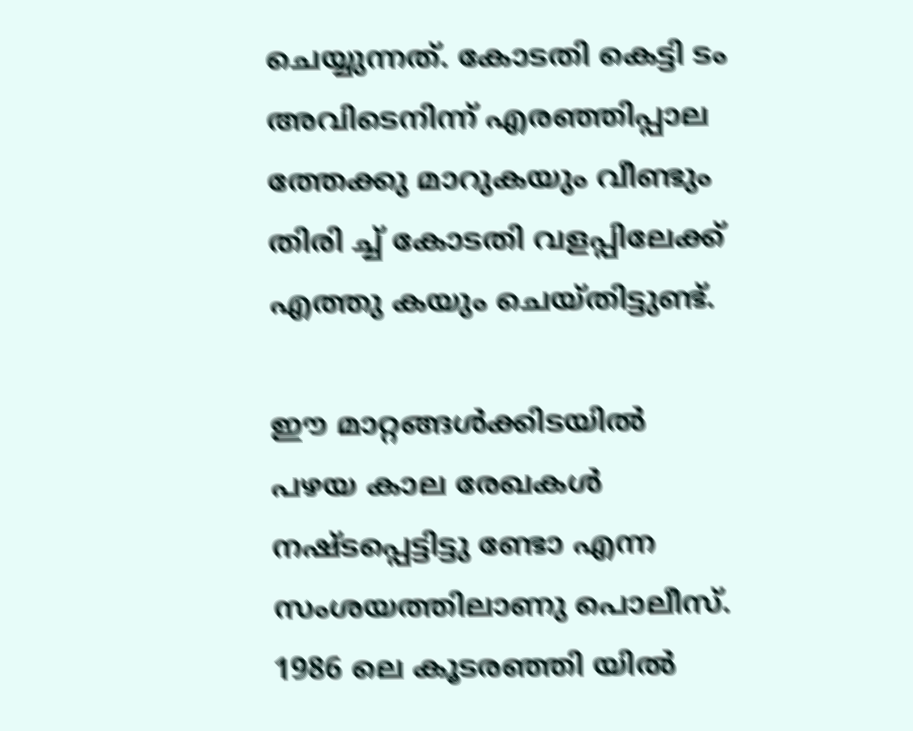ചെയ്യുന്നത്. കോടതി കെട്ടി ടം അവിടെനിന്ന് എരഞ്ഞിപ്പാല ത്തേക്കു മാറുകയും വീണ്ടും തിരി ച്ച് കോടതി വളപ്പിലേക്ക് എത്തു കയും ചെയ്തിട്ടുണ്ട്.

ഈ മാറ്റങ്ങൾക്കിടയിൽ പഴയ കാല രേഖകൾ നഷ്‌ടപ്പെട്ടിട്ടു ണ്ടോ എന്ന സംശയത്തിലാണു പൊലീസ്. 1986 ലെ കൂടരഞ്ഞി യിൽ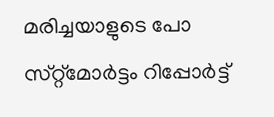മരിച്ചയാളുടെ പോ സ്‌റ്റ്മോർട്ടം റിപ്പോർട്ട്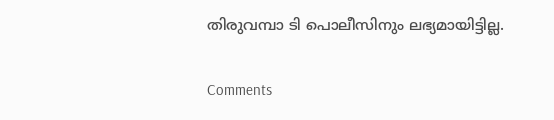തിരുവമ്പാ ടി പൊലീസിനും ലഭ്യമായിട്ടില്ല.

Comments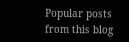Popular posts from this blog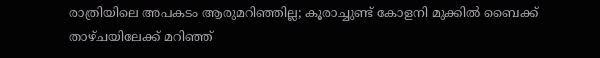രാത്രിയിലെ അപകടം ആരുമറിഞ്ഞില്ല; കൂരാച്ചുണ്ട് കോളനി മുക്കിൽ ബൈക്ക് താഴ്ചയിലേക്ക് മറിഞ്ഞ്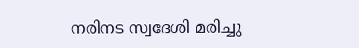നരിനട സ്വദേശി മരിച്ചു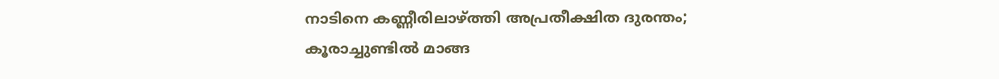നാടിനെ കണ്ണീരിലാഴ്ത്തി അപ്രതീക്ഷിത ദുരന്തം; കൂരാച്ചുണ്ടിൽ മാങ്ങ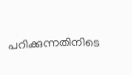പറിക്കുന്നതിനിടെ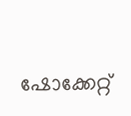ഷോക്കേറ്റ്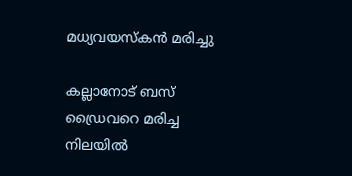മധ്യവയസ്കൻ മരിച്ചു

കല്ലാനോട് ബസ് ഡ്രൈവറെ മരിച്ച നിലയിൽ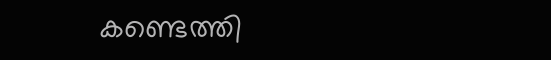കണ്ടെത്തി